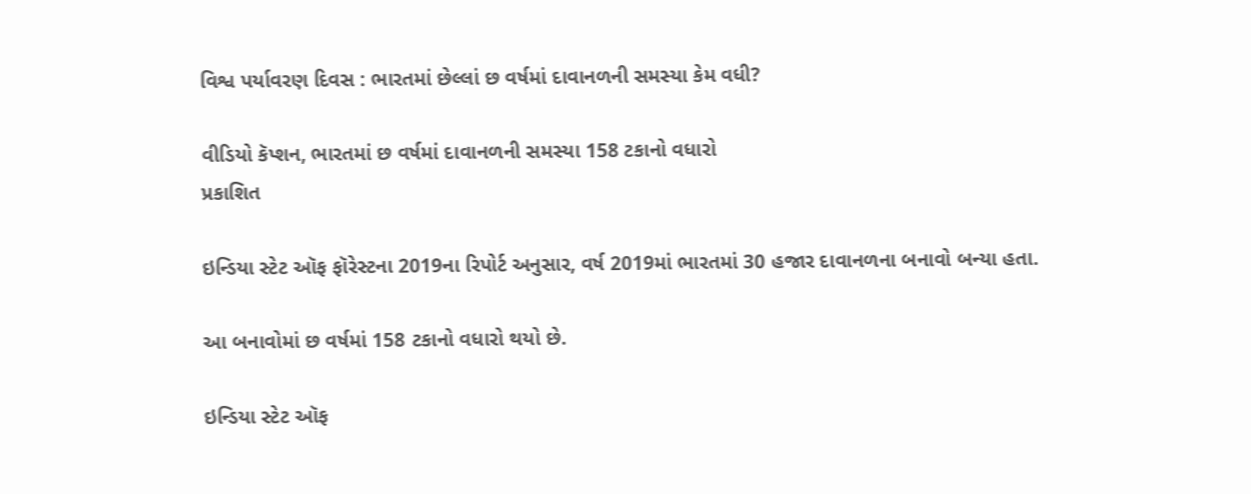વિશ્વ પર્યાવરણ દિવસ : ભારતમાં છેલ્લાં છ વર્ષમાં દાવાનળની સમસ્યા કેમ વધી?

વીડિયો કૅપ્શન, ભારતમાં છ વર્ષમાં દાવાનળની સમસ્યા 158 ટકાનો વધારો
પ્રકાશિત

ઇન્ડિયા સ્ટેટ ઑફ ફૉરેસ્ટના 2019ના રિપોર્ટ અનુસાર, વર્ષ 2019માં ભારતમાં 30 હજાર દાવાનળના બનાવો બન્યા હતા.

આ બનાવોમાં છ વર્ષમાં 158 ટકાનો વધારો થયો છે.

ઇન્ડિયા સ્ટેટ ઑફ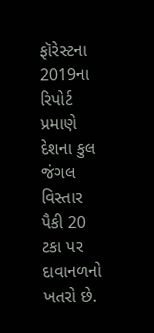ફૉરેસ્ટના 2019ના રિપોર્ટ પ્રમાણે દેશના કુલ જંગલ વિસ્તાર પૈકી 20 ટકા પર દાવાનળનો ખતરો છે.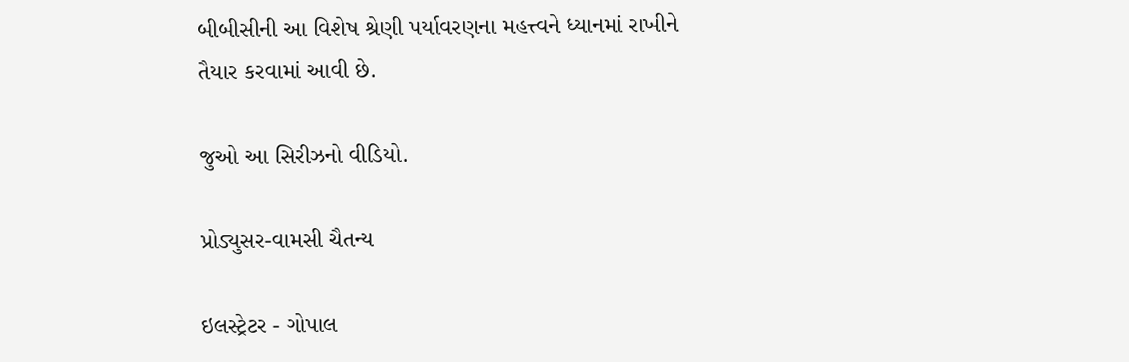બીબીસીની આ વિશેષ શ્રેણી પર્યાવરણના મહત્ત્વને ધ્યાનમાં રાખીને તૈયાર કરવામાં આવી છે.

જુઓ આ સિરીઝનો વીડિયો.

પ્રોડ્યુસર-વામસી ચૈતન્ય

ઇલસ્ટ્રેટર - ગોપાલ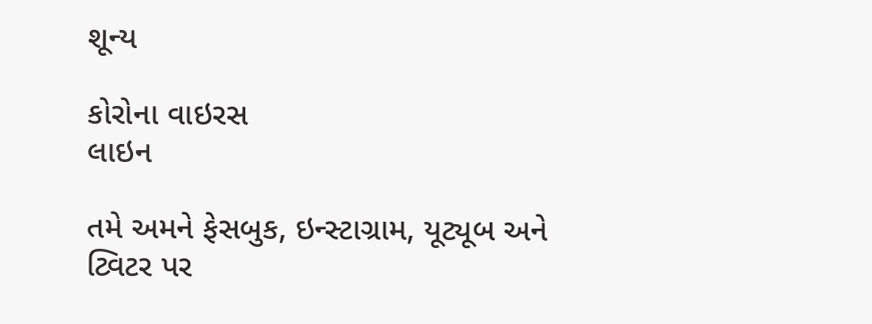શૂન્ય

કોરોના વાઇરસ
લાઇન

તમે અમને ફેસબુક, ઇન્સ્ટાગ્રામ, યૂટ્યૂબ અને ટ્વિટર પર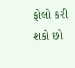ફોલો કરી શકો છો